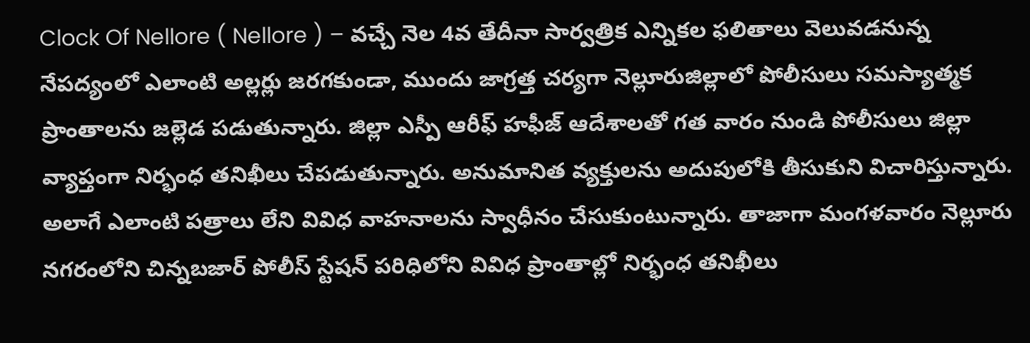Clock Of Nellore ( Nellore ) – వచ్చే నెల 4వ తేదీనా సార్వత్రిక ఎన్నికల ఫలితాలు వెలువడనున్న నేపద్యంలో ఎలాంటి అల్లర్లు జరగకుండా, ముందు జాగ్రత్త చర్యగా నెల్లూరుజిల్లాలో పోలీసులు సమస్యాత్మక ప్రాంతాలను జల్లెడ పడుతున్నారు. జిల్లా ఎస్పీ ఆరీఫ్ హఫీజ్ ఆదేశాలతో గత వారం నుండి పోలీసులు జిల్లా వ్యాప్తంగా నిర్భంధ తనిఖీలు చేపడుతున్నారు. అనుమానిత వ్యక్తులను అదుపులోకి తీసుకుని విచారిస్తున్నారు. అలాగే ఎలాంటి పత్రాలు లేని వివిధ వాహనాలను స్వాధీనం చేసుకుంటున్నారు. తాజాగా మంగళవారం నెల్లూరు నగరంలోని చిన్నబజార్ పోలీస్ స్టేషన్ పరిధిలోని వివిధ ప్రాంతాల్లో నిర్భంధ తనిఖీలు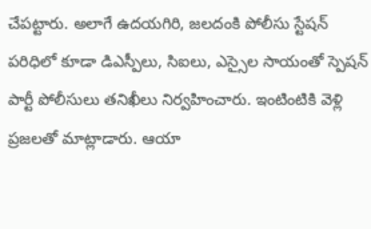చేపట్టారు. అలాగే ఉదయగిరి, జలదంకి పోలీసు స్టేషన్ పరిధిలో కూడా డిఎస్పీలు, సిఐలు, ఎస్సైల సాయంతో స్పెషన్ పార్టీ పోలీసులు తనిఖీలు నిర్వహించారు. ఇంటింటికి వెళ్లి ప్రజలతో మాట్లాడారు. ఆయా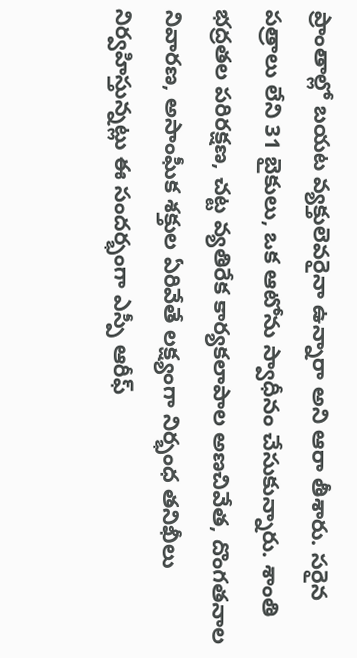ప్రాంతాల్లో బయట వ్యక్తులెవరైనా ఉన్నారా అని ఆరా తీశారు. సరైన పత్రాలు లేని 31 బైకులు, ఒక ఆటోను స్వాధీనం చేసుకున్నారు. శాంతి భద్రతల పరిరక్షణ, చట్ట వ్యతిరేక కార్యకలాపాల అణచివేత, దొంగతనాల నివారణ, అసాంఘీక శక్తుల ఏరివేతే లక్ష్యంగా నిర్భంధ తనిఖీలు నిర్వహిస్తున్నట్లు ఈ సందర్భంగా ఎస్పీ ఆరీఫ్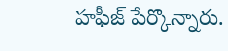హఫీజ్ పేర్కొన్నారు.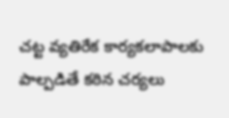చట్ట వ్యతిరేక కార్యకలాపాలకు పాల్పడితే కఠిన చర్యలు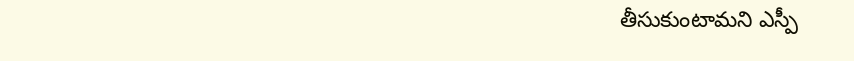తీసుకుంటామని ఎస్పీ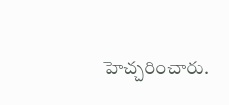హెచ్చరించారు.